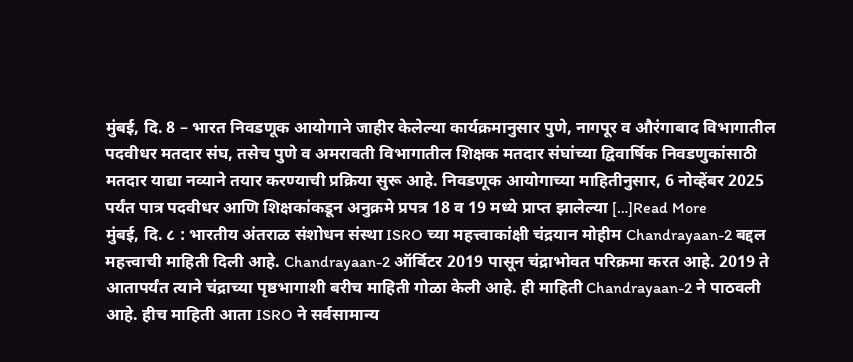मुंबई, दि. 8 – भारत निवडणूक आयोगाने जाहीर केलेल्या कार्यक्रमानुसार पुणे, नागपूर व औरंगाबाद विभागातील पदवीधर मतदार संघ, तसेच पुणे व अमरावती विभागातील शिक्षक मतदार संघांच्या द्विवार्षिक निवडणुकांसाठी मतदार याद्या नव्याने तयार करण्याची प्रक्रिया सुरू आहे. निवडणूक आयोगाच्या माहितीनुसार, 6 नोव्हेंबर 2025 पर्यंत पात्र पदवीधर आणि शिक्षकांकडून अनुक्रमे प्रपत्र 18 व 19 मध्ये प्राप्त झालेल्या […]Read More
मुंबई, दि. ८ : भारतीय अंतराळ संशोधन संस्था ISRO च्या महत्त्वाकांक्षी चंद्रयान मोहीम Chandrayaan-2 बद्दल महत्त्वाची माहिती दिली आहे. Chandrayaan-2 ऑर्बिटर 2019 पासून चंद्राभोवत परिक्रमा करत आहे. 2019 ते आतापर्यंत त्याने चंद्राच्या पृष्ठभागाशी बरीच माहिती गोळा केली आहे. ही माहिती Chandrayaan-2 ने पाठवली आहे. हीच माहिती आता ISRO ने सर्वसामान्य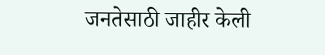जनतेसाठी जाहीर केली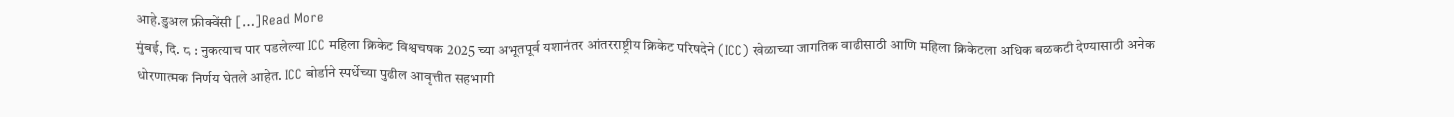आहे.डुअल फ्रीक्वेंसी […]Read More
मुंबई, दि. ८ : नुकत्याच पार पडलेल्या ICC महिला क्रिकेट विश्वचषक 2025 च्या अभूतपूर्व यशानंतर आंतरराष्ट्रीय क्रिकेट परिषदेने (ICC) खेळाच्या जागतिक वाढीसाठी आणि महिला क्रिकेटला अधिक बळकटी देण्यासाठी अनेक धोरणात्मक निर्णय घेतले आहेत. ICC बोर्डाने स्पर्धेच्या पुढील आवृत्तीत सहभागी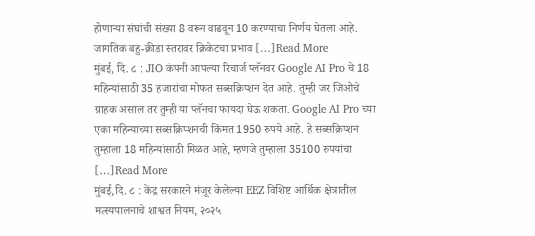होणाऱ्या संघांची संख्या 8 वरून वाढवून 10 करण्याचा निर्णय घेतला आहे. जागतिक बहु-क्रीडा स्तरावर क्रिकेटचा प्रभाव […]Read More
मुंबई, दि. ८ : JIO कंपनी आपल्या रिचार्ज प्लॅनवर Google AI Pro चे 18 महिन्यांसाठी 35 हजारांचा मोफत सब्सक्रिप्शन देत आहे. तुम्ही जर जिओचे ग्राहक असाल तर तुम्ही या प्लॅनचा फायदा घेऊ शकता. Google AI Pro च्या एका महिन्याच्या सब्सक्रिप्शनची किंमत 1950 रुपये आहे. हे सब्सक्रिप्शन तुम्हाला 18 महिन्यांसाठी मिळत आहे, म्हणजे तुम्हाला 35100 रुपयांचा […]Read More
मुंबई,दि. ८ : केंद्र सरकारने मंजूर केलेल्या EEZ विशिष्ट आर्थिक क्षेत्रातील मत्स्यपालनाचे शाश्वत नियम, २०२५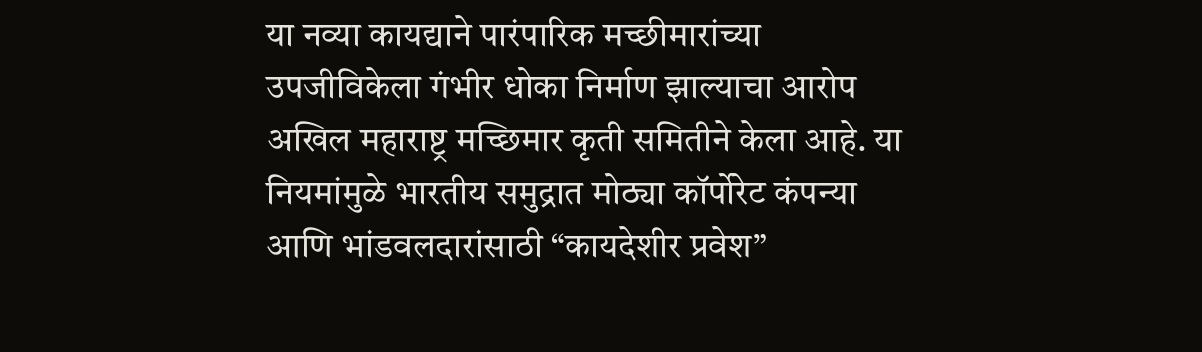या नव्या कायद्याने पारंपारिक मच्छीमारांच्या उपजीविकेला गंभीर धोका निर्माण झाल्याचा आरोप अखिल महाराष्ट्र मच्छिमार कृती समितीने केला आहे. या नियमांमुळे भारतीय समुद्रात मोठ्या कॉर्पोरेट कंपन्या आणि भांडवलदारांसाठी “कायदेशीर प्रवेश”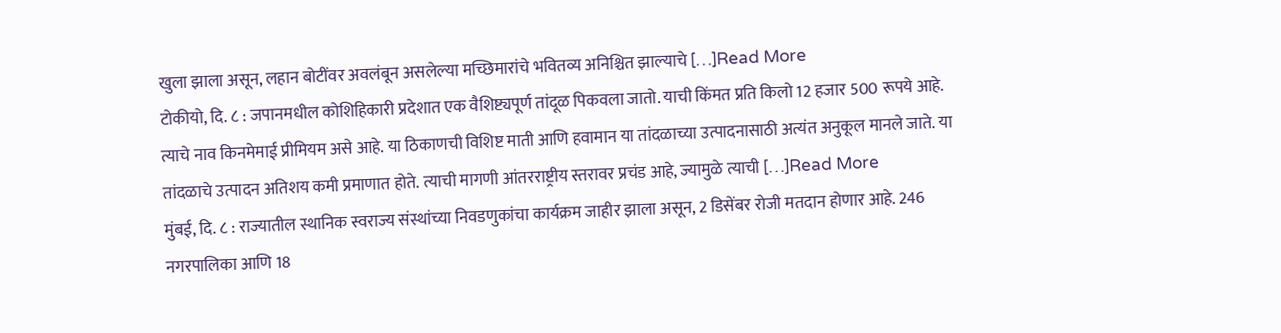खुला झाला असून, लहान बोटींवर अवलंबून असलेल्या मच्छिमारांचे भवितव्य अनिश्चित झाल्याचे […]Read More
टोकीयो, दि. ८ : जपानमधील कोशिहिकारी प्रदेशात एक वैशिष्ट्यपूर्ण तांदूळ पिकवला जातो. याची किंमत प्रति किलो 12 हजार 500 रूपये आहे. त्याचे नाव किनमेमाई प्रीमियम असे आहे. या ठिकाणची विशिष्ट माती आणि हवामान या तांदळाच्या उत्पादनासाठी अत्यंत अनुकूल मानले जाते. या तांदळाचे उत्पादन अतिशय कमी प्रमाणात होते. त्याची मागणी आंतरराष्ट्रीय स्तरावर प्रचंड आहे, ज्यामुळे त्याची […]Read More
मुंबई, दि. ८ : राज्यातील स्थानिक स्वराज्य संस्थांच्या निवडणुकांचा कार्यक्रम जाहीर झाला असून, 2 डिसेंबर रोजी मतदान होणार आहे. 246 नगरपालिका आणि 18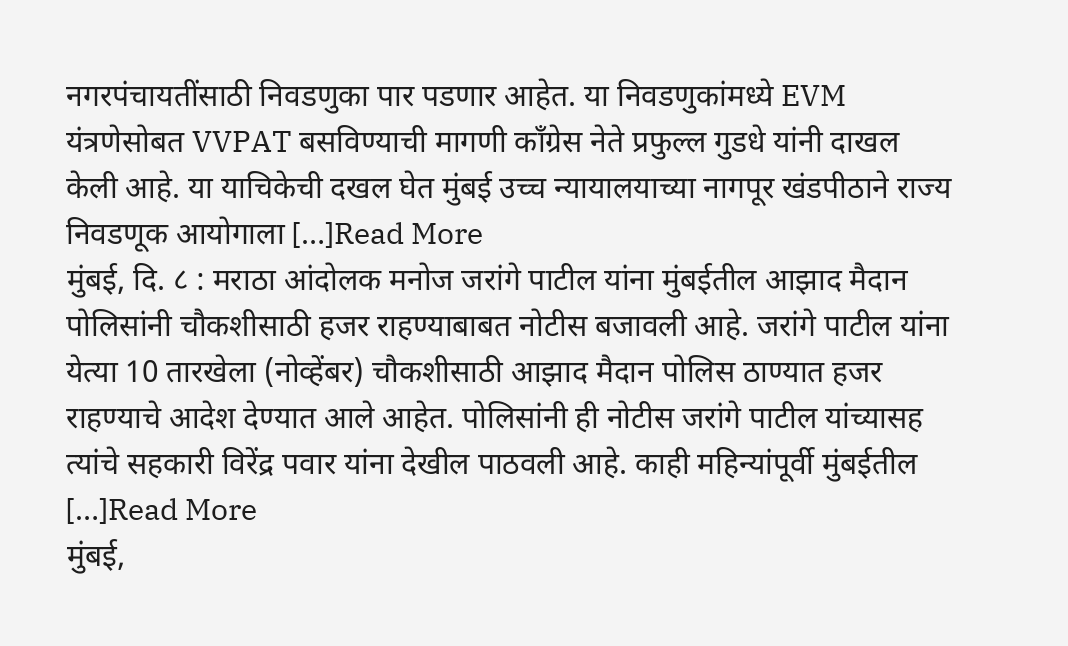नगरपंचायतींसाठी निवडणुका पार पडणार आहेत. या निवडणुकांमध्ये EVM यंत्रणेसोबत VVPAT बसविण्याची मागणी काँग्रेस नेते प्रफुल्ल गुडधे यांनी दाखल केली आहे. या याचिकेची दखल घेत मुंबई उच्च न्यायालयाच्या नागपूर खंडपीठाने राज्य निवडणूक आयोगाला […]Read More
मुंबई, दि. ८ : मराठा आंदोलक मनोज जरांगे पाटील यांना मुंबईतील आझाद मैदान पोलिसांनी चौकशीसाठी हजर राहण्याबाबत नोटीस बजावली आहे. जरांगे पाटील यांना येत्या 10 तारखेला (नोव्हेंबर) चौकशीसाठी आझाद मैदान पोलिस ठाण्यात हजर राहण्याचे आदेश देण्यात आले आहेत. पोलिसांनी ही नोटीस जरांगे पाटील यांच्यासह त्यांचे सहकारी विरेंद्र पवार यांना देखील पाठवली आहे. काही महिन्यांपूर्वी मुंबईतील […]Read More
मुंबई,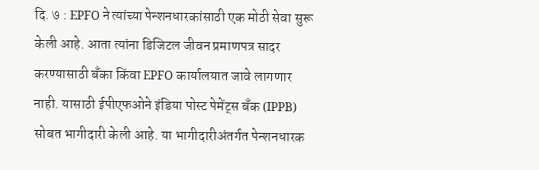दि. ७ : EPFO ने त्यांच्या पेन्शनधारकांसाठी एक मोठी सेवा सुरू केली आहे. आता त्यांना डिजिटल जीवन प्रमाणपत्र सादर करण्यासाठी बँका किंवा EPFO कार्यालयात जावे लागणार नाही. यासाठी ईपीएफओने इंडिया पोस्ट पेमेंट्स बँक (IPPB) सोबत भागीदारी केली आहे. या भागीदारीअंतर्गत पेन्शनधारक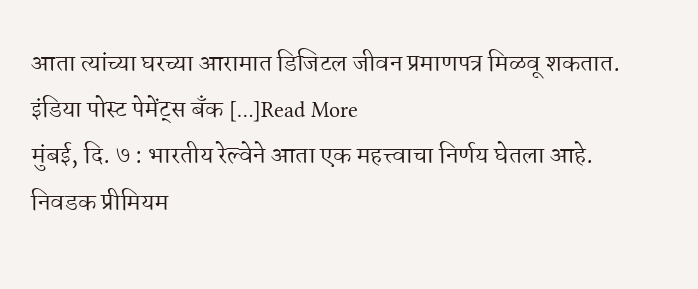आता त्यांच्या घरच्या आरामात डिजिटल जीवन प्रमाणपत्र मिळवू शकतात. इंडिया पोस्ट पेमेंट्स बँक […]Read More
मुंबई, दि. ७ : भारतीय रेल्वेने आता एक महत्त्वाचा निर्णय घेतला आहे. निवडक प्रीमियम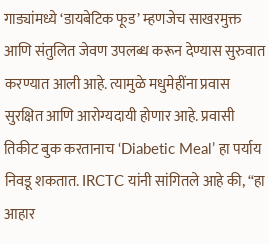गाड्यांमध्ये ‘डायबेटिक फूड’ म्हणजेच साखरमुक्त आणि संतुलित जेवण उपलब्ध करून देण्यास सुरुवात करण्यात आली आहे. त्यामुळे मधुमेहींना प्रवास सुरक्षित आणि आरोग्यदायी होणार आहे. प्रवासी तिकीट बुक करतानाच ‘Diabetic Meal’ हा पर्याय निवडू शकतात. IRCTC यांनी सांगितले आहे की, “हा आहार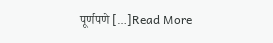पूर्णपणे […]Read More